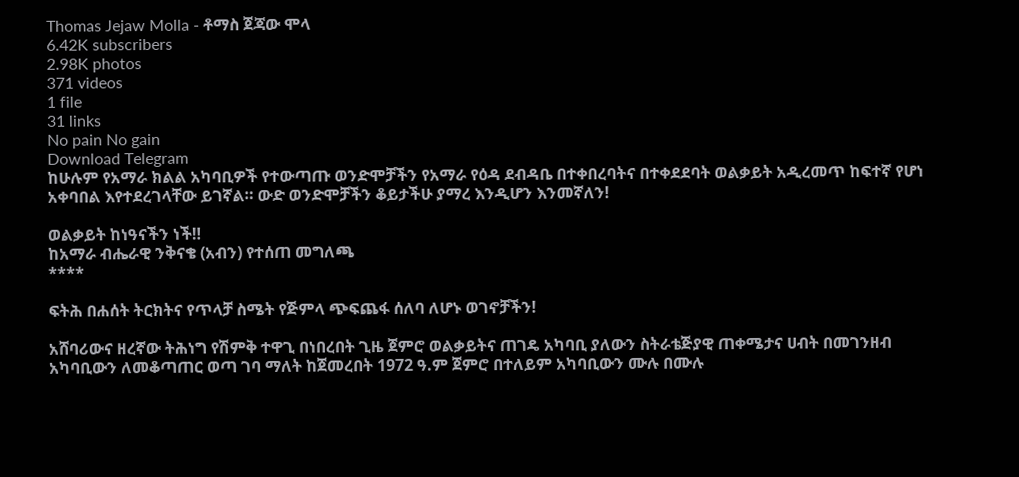Thomas Jejaw Molla - ቶማስ ጀጃው ሞላ
6.42K subscribers
2.98K photos
371 videos
1 file
31 links
No pain No gain
Download Telegram
ከሁሉም የአማራ ክልል አካባቢዎች የተውጣጡ ወንድሞቻችን የአማራ የዕዳ ደብዳቤ በተቀበረባትና በተቀደደባት ወልቃይት አዲረመጥ ከፍተኛ የሆነ አቀባበል እየተደረገላቸው ይገኛል። ውድ ወንድሞቻችን ቆይታችሁ ያማረ እንዲሆን እንመኛለን!

ወልቃይት ከነዓናችን ነች‼
ከአማራ ብሔራዊ ንቅናቄ (አብን) የተሰጠ መግለጫ
****

ፍትሕ በሐሰት ትርክትና የጥላቻ ስሜት የጅምላ ጭፍጨፋ ሰለባ ለሆኑ ወገኖቻችን!

አሸባሪውና ዘረኛው ትሕነግ የሽምቅ ተዋጊ በነበረበት ጊዜ ጀምሮ ወልቃይትና ጠገዴ አካባቢ ያለውን ስትራቴጅያዊ ጠቀሜታና ሀብት በመገንዘብ አካባቢውን ለመቆጣጠር ወጣ ገባ ማለት ከጀመረበት 1972 ዓ.ም ጀምሮ በተለይም አካባቢውን ሙሉ በሙሉ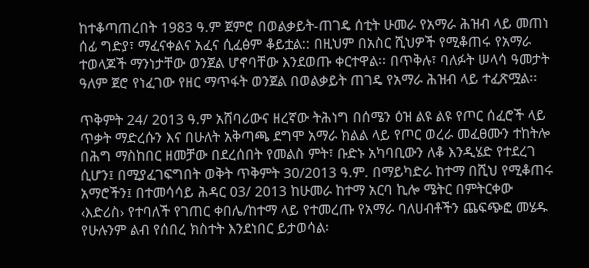ከተቆጣጠረበት 1983 ዓ.ም ጀምሮ በወልቃይት-ጠገዴ ሰቲት ሁመራ የአማራ ሕዝብ ላይ መጠነ ሰፊ ግድያ፣ ማፈናቀልና አፈና ሲፈፅም ቆይቷል:: በዚህም በአስር ሺህዎች የሚቆጠሩ የአማራ ተወላጆች ማንነታቸው ወንጀል ሆኖባቸው እንደወጡ ቀርተዋል፡፡ በጥቅሉ፣ ባለፉት ሠላሳ ዓመታት ዓለም ጀሮ የነፈገው የዘር ማጥፋት ወንጀል በወልቃይት ጠገዴ የአማራ ሕዝብ ላይ ተፈጽሟል፡፡

ጥቅምት 24/ 2013 ዓ.ም አሸባሪውና ዘረኛው ትሕነግ በሰሜን ዕዝ ልዩ ልዩ የጦር ሰፈሮች ላይ ጥቃት ማድረሱን እና በሁለት አቅጣጫ ደግሞ አማራ ክልል ላይ የጦር ወረራ መፈፀሙን ተከትሎ በሕግ ማስከበር ዘመቻው በደረሰበት የመልስ ምት፣ ቡድኑ አካባቢውን ለቆ እንዲሄድ የተደረገ ሲሆን፤ በሚያፈገፍግበት ወቅት ጥቅምት 30/2013 ዓ.ም. በማይካድራ ከተማ በሺህ የሚቆጠሩ አማሮችን፤ በተመሳሳይ ሕዳር 03/ 2013 ከሁመራ ከተማ አርባ ኪሎ ሜትር በምትርቀው ‹እድሪስ› የተባለች የገጠር ቀበሌ/ከተማ ላይ የተመረጡ የአማራ ባለሀብቶችን ጨፍጭፎ መሄዱ የሁሉንም ልብ የሰበረ ክስተት እንደነበር ይታወሳል፡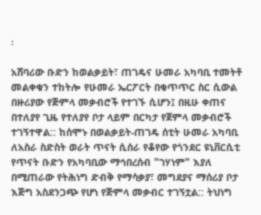፡

አሸባሪው ቡድን ከወልቃይት፣ ጠገዴና ሁመራ አካባቢ ተመትቶ መልቀቁን ተከትሎ የሁመራ ኤርፖርት በቁጥጥር ስር ሲውል በዙሪያው የጅምላ መቃብሮች የተገኙ ሲሆን፤ በዚሁ ቀጠና በተለያየ ጊዜ የተለያየ ቦታ ላይም በርካታ የጀምላ መቃብሮች ተገኝተዋል:: ከሰሞኑ በወልቃይት-ጠገዴ ሰቲት ሁመራ አካባቢ ለአስራ ስድስት ወራት ጥናት ሲሰራ የቆየው የጎንደር ዩኒቨርሲቲ የጥናት ቡድን የአካባቢው ማኅበረሰብ "ገሃነም" እያለ በሚጠራው የትሕነግ ድብቅ የማሳቃያ፣ መግደያና ማሰሪያ ቦታ እጅግ አስደንጋጭ የሆነ የጅምላ መቃብር ተገኝቷል:: ትህነግ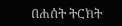በሐሰት ትርክት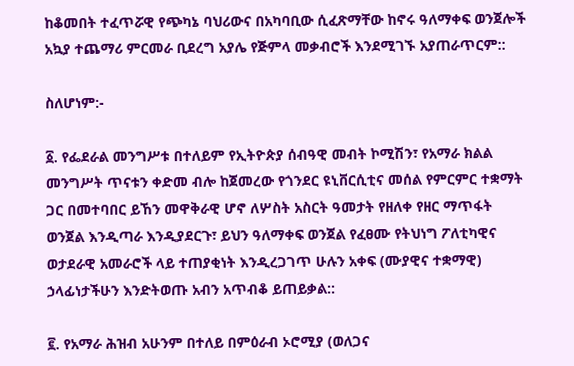ከቆመበት ተፈጥሯዊ የጭካኔ ባህሪውና በአካባቢው ሲፈጽማቸው ከኖሩ ዓለማቀፍ ወንጀሎች አኳያ ተጨማሪ ምርመራ ቢደረግ አያሌ የጅምላ መቃብሮች እንደሚገኙ አያጠራጥርም::

ስለሆነም:-

፩. የፌደራል መንግሥቱ በተለይም የኢትዮጵያ ሰብዓዊ መብት ኮሚሽን፣ የአማራ ክልል መንግሥት ጥናቱን ቀድመ ብሎ ከጀመረው የጎንደር ዩኒቨርሲቲና መሰል የምርምር ተቋማት ጋር በመተባበር ይኸን መዋቅራዊ ሆኖ ለሦስት አስርት ዓመታት የዘለቀ የዘር ማጥፋት ወንጀል እንዲጣራ እንዲያደርጉ፣ ይህን ዓለማቀፍ ወንጀል የፈፀሙ የትህነግ ፖለቲካዊና ወታደራዊ አመራሮች ላይ ተጠያቂነት እንዲረጋገጥ ሁሉን አቀፍ (ሙያዊና ተቋማዊ) ኃላፊነታችሁን እንድትወጡ አብን አጥብቆ ይጠይቃል::

፪. የአማራ ሕዝብ አሁንም በተለይ በምዕራብ ኦሮሚያ (ወለጋና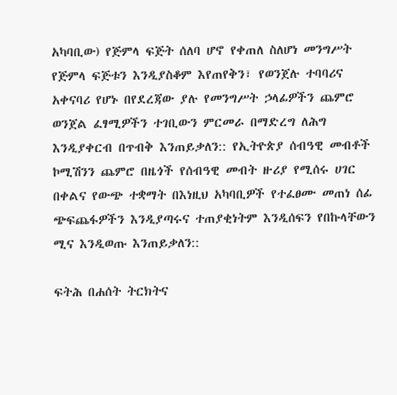አካባቢው) የጅምላ ፍጅት ሰለባ ሆኖ የቀጠለ ስለሆነ መንግሥት የጅምላ ፍጅቱን እንዲያስቆም እየጠየቅን፣ የወንጀሉ ተባባሪና አቀናባሪ የሆኑ በየደረጃው ያሉ የመንግሥት ኃላፊዎችን ጨምሮ ወንጀል ፈፃሚዎችን ተገቢውን ምርመራ በማድረግ ለሕግ እንዲያቀርብ በጥብቅ እንጠይቃለን:: የኢትዮጵያ ሰብዓዊ መብቶች ኮሚሽንን ጨምሮ በዜጎች የሰብዓዊ መብት ዙሪያ የሚሰሩ ሀገር በቀልና የውጭ ተቋማት በእነዚህ አካባቢዎች የተፈፀሙ መጠነ ሰፊ ጭፍጨፋዎችን እንዲያጣሩና ተጠያቂነትም እንዲሰፍን የበኩላቸውን ሚና እንዲወጡ እንጠይቃለን::

ፍትሕ በሐሰት ትርክትና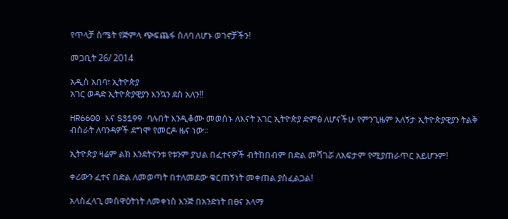የጥላቻ ስሜት የጅምላ ጭፍጨፋ ሰለባ ለሆኑ ወገኖቻችን!

መጋቢት 26/ 2014

አዲስ አበባ፣ ኢትዮጵያ
አገር ወዳድ ኢትዮጵያዊያን እንኳን ደስ አለን‼

HR6600 እና S3199 ባሉበት እንዲቆሙ መወሰኑ ለእናት አገር ኢትዮጵያ ድምፅ ለሆናችሁ የምንጊዜም አለኝታ ኢትዮጵያዊያን ትልቅ ብስራት ለባንዳዎች ደግሞ የመርዶ ዜና ነው።

ኢትዮጵያ ዛሬም ልክ እንደትናንቱ የቱንም ያህል በፈተናዎች ብትከበብም በድል መሻገሯ ለአፍታም የሚያጠራጥር አይሆንም!

ቀሪውን ፈተና በድል ለመወጣት በተለመደው ቁርጠኝነት መቀጠል ያስፈልጋል!

አላስፈላጊ መስዋዕትነት ለመቀነስ እንጅ በአንድነት በፀና አላማ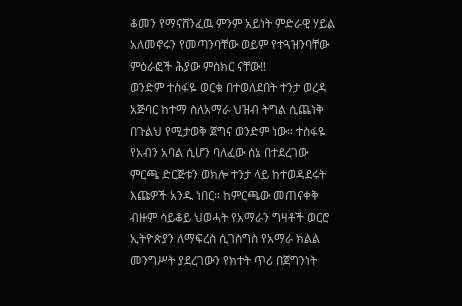ቆመን የማናሸንፈዉ ምንም አይነት ምድራዊ ሃይል አለመኖሩን የመጣንባቸው ወይም የተጓዝንባቸው ምዕራፎች ሕያው ምስክር ናቸው‼
ወንድም ተስፋዬ ወርቁ በተወለደበት ተንታ ወረዳ አጅባር ከተማ ስለአማራ ህዝብ ትግል ሲጨነቅ በጉልህ የሚታወቅ ጀግና ወንድም ነው። ተስፋዬ የአብን አባል ሲሆን ባለፈው ሰኔ በተደረገው ምርጫ ድርጅቱን ወክሎ ተንታ ላይ ከተወዳደሩት እጩዎች አንዱ ነበር። ከምርጫው መጠናቀቅ ብዙም ሳይቆይ ህወሓት የአማራን ግዛቶች ወርሮ ኢትዮጵያን ለማፍረስ ሲገስግስ የአማራ ክልል መንግሥት ያደረገውን የክተት ጥሪ በጀግንነት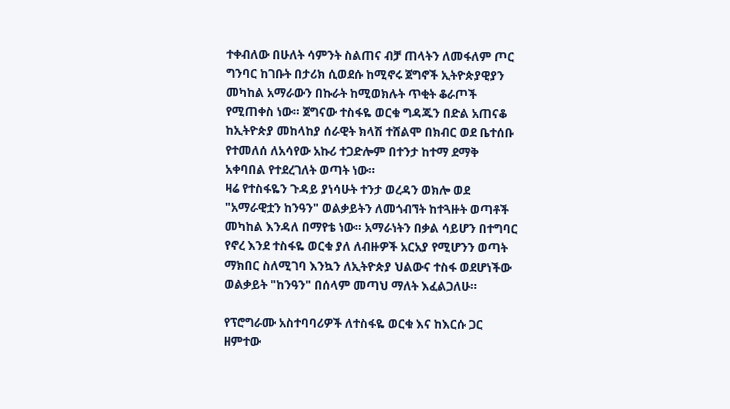ተቀብለው በሁለት ሳምንት ስልጠና ብቻ ጠላትን ለመፋለም ጦር ግንባር ከገቡት በታሪክ ሲወደሱ ከሚኖሩ ጀግኖች ኢትዮጵያዊያን መካከል አማራውን በኩራት ከሚወክሉት ጥቂት ቆራጦች የሚጠቀስ ነው። ጀግናው ተስፋዬ ወርቁ ግዳጁን በድል አጠናቆ ከኢትዮጵያ መከላከያ ሰራዊት ክላሽ ተሸልሞ በክብር ወደ ቤተሰቡ የተመለሰ ለአሳየው አኩሪ ተጋድሎም በተንታ ከተማ ደማቅ አቀባበል የተደረገለት ወጣት ነው።
ዛሬ የተስፋዬን ጉዳይ ያነሳሁት ተንታ ወረዳን ወክሎ ወደ "አማራዊቷን ከንዓን" ወልቃይትን ለመጎብኘት ከተጓዙት ወጣቶች መካከል እንዳለ በማየቴ ነው። አማራነትን በቃል ሳይሆን በተግባር የኖረ እንደ ተስፋዬ ወርቁ ያለ ለብዙዎች አርአያ የሚሆንን ወጣት ማክበር ስለሚገባ እንኳን ለኢትዮጵያ ህልውና ተስፋ ወደሆነችው ወልቃይት "ከንዓን" በሰላም መጣህ ማለት እፈልጋለሁ።

የፕሮግራሙ አስተባባሪዎች ለተስፋዬ ወርቁ እና ከእርሱ ጋር ዘምተው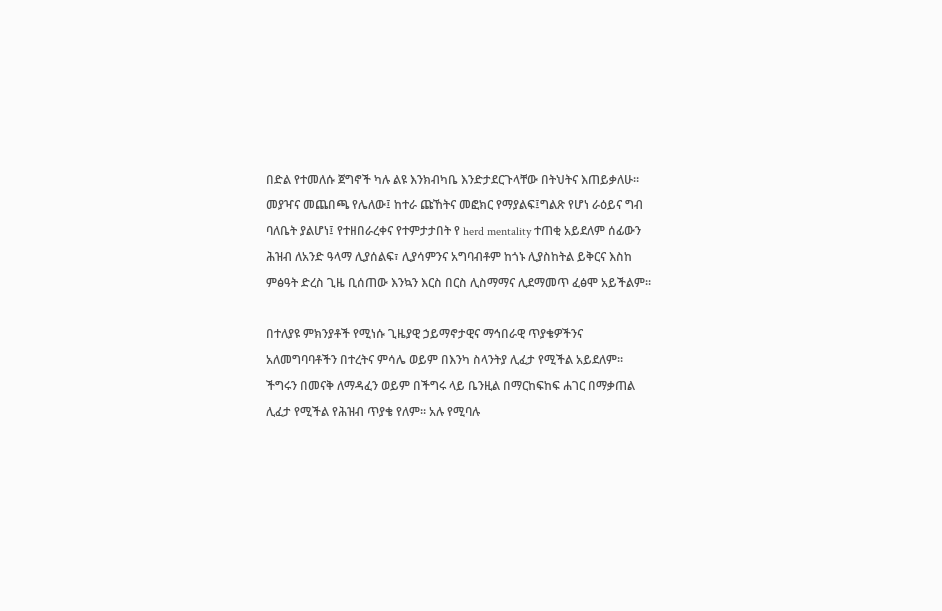በድል የተመለሱ ጀግኖች ካሉ ልዩ እንክብካቤ እንድታደርጉላቸው በትህትና እጠይቃለሁ።
መያዣና መጨበጫ የሌለው፤ ከተራ ጩኸትና መፎክር የማያልፍ፤ግልጽ የሆነ ራዕይና ግብ ባለቤት ያልሆነ፤ የተዘበራረቀና የተምታታበት የ herd mentality ተጠቂ አይደለም ሰፊውን ሕዝብ ለአንድ ዓላማ ሊያሰልፍ፣ ሊያሳምንና አግባብቶም ከጎኑ ሊያስከትል ይቅርና እስከ ምፅዓት ድረስ ጊዜ ቢሰጠው እንኳን እርስ በርስ ሊስማማና ሊደማመጥ ፈፅሞ አይችልም።

በተለያዩ ምክንያቶች የሚነሱ ጊዜያዊ ኃይማኖታዊና ማኅበራዊ ጥያቄዎችንና አለመግባባቶችን በተረትና ምሳሌ ወይም በእንካ ስላንትያ ሊፈታ የሚችል አይደለም። ችግሩን በመናቅ ለማዳፈን ወይም በችግሩ ላይ ቤንዚል በማርከፍከፍ ሐገር በማቃጠል ሊፈታ የሚችል የሕዝብ ጥያቄ የለም። አሉ የሚባሉ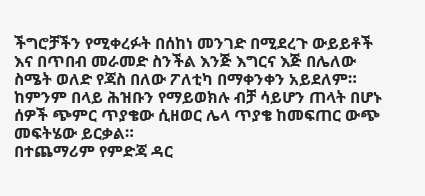ችግሮቻችን የሚቀረፉት በሰከነ መንገድ በሚደረጉ ውይይቶች እና በጥበብ መራመድ ስንችል እንጅ እግርና እጅ በሌለው ስሜት ወለድ የጃስ በለው ፖለቲካ በማቀንቀን አይደለም። ከምንም በላይ ሕዝቡን የማይወክሉ ብቻ ሳይሆን ጠላት በሆኑ ሰዎች ጭምር ጥያቄው ሲዘወር ሌላ ጥያቄ ከመፍጠር ውጭ መፍትሄው ይርቃል።
በተጨማሪም የምድጃ ዳር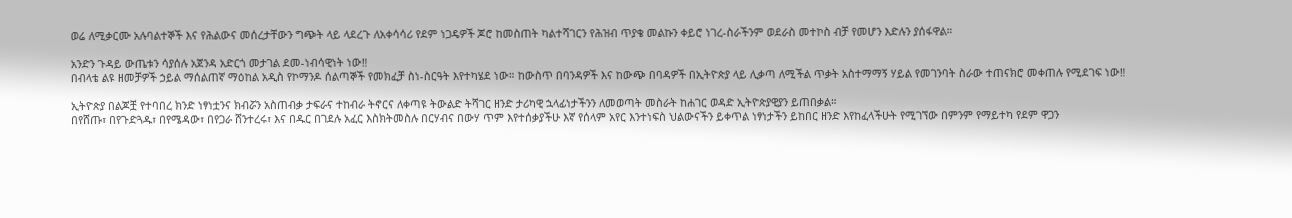ወሬ ለሚቃርሙ አሉባልተኞች እና የሕልውና መሰረታቸውን ግጭት ላይ ላደረጉ ለአቀሳሳሪ የደም ነጋዴዎች ጆሮ ከመስጠት ካልተሻገርን የሕዝብ ጥያቄ መልኩን ቀይሮ ነገረ-ስራችንም ወደራስ መተኮስ ብቻ የመሆን እድሉን ያሰፋዋል።

አንድን ጉዳይ ውጤቱን ሳያሰሉ አጀንዳ አድርጎ መታገል ደመ-ነብሳዊነት ነው‼
በብላቴ ልዩ ዘመቻዎች ኃይል ማሰልጠኛ ማዕከል አዲስ የኮማንዶ ሰልጣኞች የመክፈቻ ስነ-ስርዓት እየተካሄደ ነው። ከውስጥ በባንዳዎች እና ከውጭ በባዳዎች በኢትዮጵያ ላይ ሊቃጣ ለሚችል ጥቃት አስተማማኝ ሃይል የመገንባት ስራው ተጠናክሮ መቀጠሉ የሚደገፍ ነው‼

ኢትዮጵያ በልጆቿ የተባበረ ክንድ ነፃነቷንና ክብሯን አስጠብቃ ታፍራና ተከብራ ትኖርና ለቀጣዩ ትውልድ ትሻገር ዘንድ ታሪካዊ ኋላፊነታችንን ለመወጣት መስራት ከሐገር ወዳድ ኢትዮጵያዊያን ይጠበቃል።
በየሸጡ፣ በየጉድጓዱ፣ በየሜዳው፣ በየጋራ ሸንተረሩ፣ እና በዱር በገደሉ አፈር እስክትመስሉ በርሃብና በውሃ ጥም እየተሰቃያችሁ እኛ የሰላም አየር እንተነፍስ ህልውናችን ይቀጥል ነፃነታችን ይከበር ዘንድ እየከፈላችሁት የሚገኘው በምንም የማይተካ የደም ዋጋን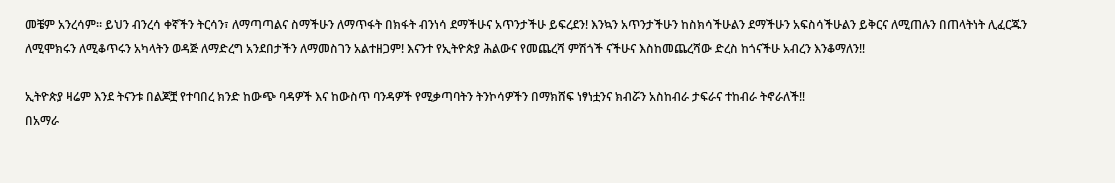መቼም አንረሳም። ይህን ብንረሳ ቀኛችን ትርሳን፣ ለማጣጣልና ስማችሁን ለማጥፋት በክፋት ብንነሳ ደማችሁና አጥንታችሁ ይፍረደን! እንኳን አጥንታችሁን ከስክሳችሁልን ደማችሁን አፍስሳችሁልን ይቅርና ለሚጠሉን በጠላትነት ሊፈርጁን ለሚሞክሩን ለሚቆጥሩን አካላትን ወዳጅ ለማድረግ አንደበታችን ለማመስገን አልተዘጋም! እናንተ የኢትዮጵያ ሕልውና የመጨረሻ ምሽጎች ናችሁና እስከመጨረሻው ድረስ ከጎናችሁ አብረን እንቆማለን‼

ኢትዮጵያ ዛሬም እንደ ትናንቱ በልጆቿ የተባበረ ክንድ ከውጭ ባዳዎች እና ከውስጥ ባንዳዎች የሚቃጣባትን ትንኮሳዎችን በማክሸፍ ነፃነቷንና ክብሯን አስከብራ ታፍራና ተከብራ ትኖራለች‼
በአማራ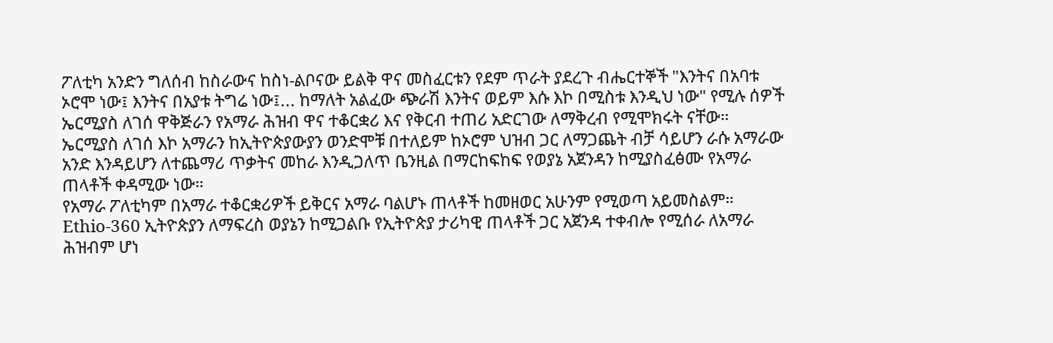ፖለቲካ አንድን ግለሰብ ከስራውና ከስነ-ልቦናው ይልቅ ዋና መስፈርቱን የደም ጥራት ያደረጉ ብሔርተኞች "እንትና በአባቱ ኦሮሞ ነው፤ እንትና በአያቱ ትግሬ ነው፤... ከማለት አልፈው ጭራሽ እንትና ወይም እሱ እኮ በሚስቱ እንዲህ ነው" የሚሉ ሰዎች ኤርሚያስ ለገሰ ዋቅጅራን የአማራ ሕዝብ ዋና ተቆርቋሪ እና የቅርብ ተጠሪ አድርገው ለማቅረብ የሚሞክሩት ናቸው። ኤርሚያስ ለገሰ እኮ አማራን ከኢትዮጵያውያን ወንድሞቹ በተለይም ከኦሮም ህዝብ ጋር ለማጋጨት ብቻ ሳይሆን ራሱ አማራው አንድ እንዳይሆን ለተጨማሪ ጥቃትና መከራ እንዲጋለጥ ቤንዚል በማርከፍከፍ የወያኔ አጀንዳን ከሚያስፈፅሙ የአማራ ጠላቶች ቀዳሚው ነው።
የአማራ ፖለቲካም በአማራ ተቆርቋሪዎች ይቅርና አማራ ባልሆኑ ጠላቶች ከመዘወር አሁንም የሚወጣ አይመስልም። Ethio-360 ኢትዮጵያን ለማፍረስ ወያኔን ከሚጋልቡ የኢትዮጵያ ታሪካዊ ጠላቶች ጋር አጀንዳ ተቀብሎ የሚሰራ ለአማራ ሕዝብም ሆነ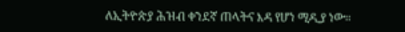ለኢትዮጵያ ሕዝብ ቀንደኛ ጠላትና እዳ የሆነ ሚዲያ ነው።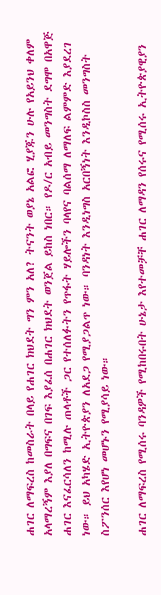ሐገር ለማፍረስ ከመስራት በላይ የሐገር ክህደት ግን ምን አለ? ትናንት ወያኔ አልፎ ሂያጁን ሁሉ የአይንህ ቀለም አላማረኝም እያለ በግፍና በገፍ እያፈሰ በሐገር ክህደት ወንጀል ይከስ ነበር። የዶ/ር አብይ መንግስት ደግሞ በአዋጅ ሐገር እናፈርሳለን ከሚሉ ጠላቶች ጋር የተሰለፉትን የጥፋት ሃይሎችን ባላየና ባልሰማ ለማለፍ ልምምድ እያደረገ ነው። ይህ አካሄድ ኢትዮጵያን ለአደጋ የሚያጋልጥ ነው። ባንዳነት እንዲነግስ አርበኝነት እንዲኮስስ መንግስት ስፖንሰር እየሆነ መሆኑን የሚያሳይ ነው።

ሐገር ለማፍረስ የሚሰሩ ባንዳዎች የሚከበሩበት ሁኔታ እየተመቻቸ ሐገር ለማዳን የሰሩና የሚሰሩ ኢትዮጵያዊያን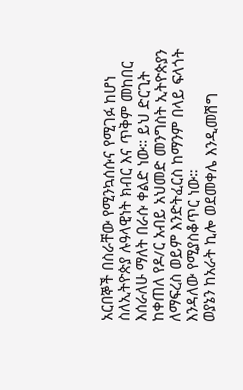አርበኞች በስራቸው የሚንኳሰሱና የሚገፉ ከሆነ ስለኢትዮጵያ ሉዓላዊነት ክብር እና ጥቅም መከበር እሰራለሁ ማለት በራሱ ቀልድ ነው። ይህ ድርጊት ከቀጠለ የዶ/ር አብይ አህመድ መንግስት ኢትዮጵያን ለማፍረስ ወይም እንድትፈርስ ከማንም በላይ ፍላጎት እንዳለው የሚያስቆጥር ነው።
ወያኔን ከአራት ኪሎ ወደመቀሌ እንዲመሽግ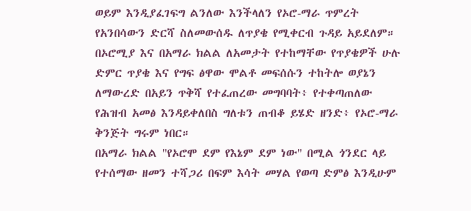ወይም እንዲያፈገፍግ ልንለው እንችላለን የኦሮ-ማራ ጥምረት የአንበሳውን ድርሻ ስለመውሰዱ ለጥያቄ የሚቀርብ ጉዳይ አይደለም። በኦሮሚያ እና በአማራ ክልል ለአመታት የተከማቸው የጥያቄዎች ሁሉ ድምር ጥያቄ እና የግፍ ፅዋው ሞልቶ መፍሰሱን ተከትሎ ወያኔን ለማውረድ በአይን ጥቅሻ የተፈጠረው መግባባት፥ የተቀጣጠለው የሕዝብ አመፅ እንዳይቀለበስ ግለቱን ጠብቆ ይሄድ ዘንድ፥ የኦሮ-ማራ ቅንጅት ግሩም ነበር።
በአማራ ክልል "የኦሮሞ ደም የእኔም ደም ነው" በሚል ጎንደር ላይ የተሰማው ዘመን ተሻጋሪ በፍም እሳት መሃል የወጣ ድምፅ እንዲሁም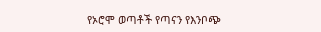የኦሮሞ ወጣቶች የጣናን የእንቦጭ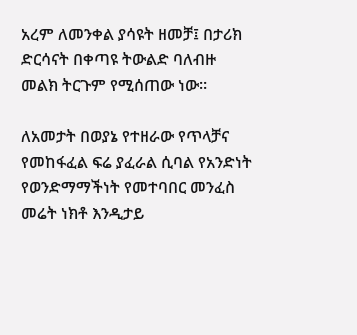አረም ለመንቀል ያሳዩት ዘመቻ፤ በታሪክ ድርሳናት በቀጣዩ ትውልድ ባለብዙ መልክ ትርጉም የሚሰጠው ነው።

ለአመታት በወያኔ የተዘራው የጥላቻና የመከፋፈል ፍሬ ያፈራል ሲባል የአንድነት የወንድማማችነት የመተባበር መንፈስ መሬት ነክቶ እንዲታይ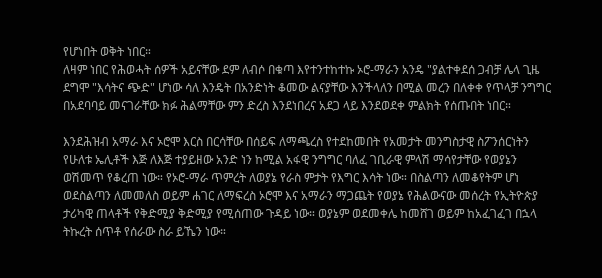የሆነበት ወቅት ነበር።
ለዛም ነበር የሕወሓት ሰዎች አይናቸው ደም ለብሶ በቁጣ እየተንተከተኩ ኦሮ-ማራን አንዴ "ያልተቀደሰ ጋብቻ ሌላ ጊዜ ደግሞ "እሳትና ጭድ" ሆነው ሳለ እንዴት በአንድነት ቆመው ልናያቸው እንችላለን በሚል መረን በለቀቀ የጥላቻ ንግግር በአደባባይ መናገራቸው ክፉ ሕልማቸው ምን ድረስ እንደነበረና አደጋ ላይ እንደወደቀ ምልክት የሰጡበት ነበር።

እንደሕዝብ አማራ እና ኦሮሞ እርስ በርሳቸው በሰይፍ ለማጫረስ የተደከመበት የአመታት መንግስታዊ ስፖንሰርነትን የሁለቱ ኤሊቶች እጅ ለእጅ ተያይዘው አንድ ነን ከሚል አፋዊ ንግግር ባለፈ ገቢራዊ ምላሽ ማሳየታቸው የወያኔን ወሽመጥ የቆረጠ ነው። የኦሮ-ማራ ጥምረት ለወያኔ የራስ ምታት የእግር እሳት ነው። በስልጣን ለመቆየትም ሆነ ወደስልጣን ለመመለስ ወይም ሐገር ለማፍረስ ኦሮሞ እና አማራን ማጋጨት የወያኔ የሕልውናው መሰረት የኢትዮጵያ ታሪካዊ ጠላቶች የቅድሚያ ቅድሚያ የሚሰጠው ጉዳይ ነው። ወያኔም ወደመቀሌ ከመሸገ ወይም ከአፈገፈገ በኋላ ትኩረት ሰጥቶ የሰራው ስራ ይኼን ነው።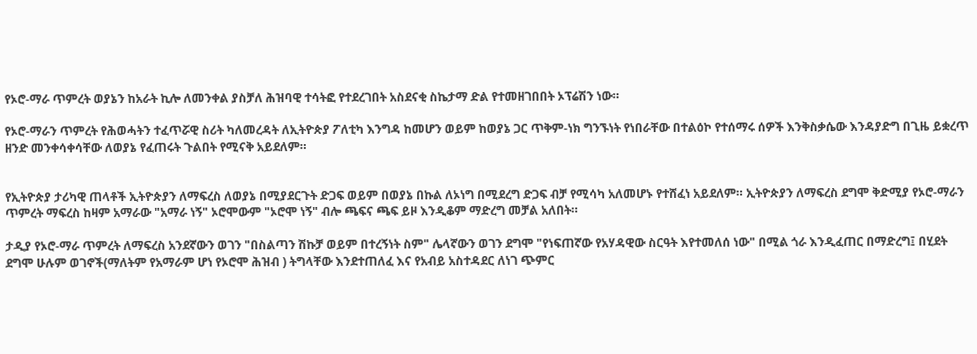የኦሮ-ማራ ጥምረት ወያኔን ከአራት ኪሎ ለመንቀል ያስቻለ ሕዝባዊ ተሳትፎ የተደረገበት አስደናቂ ስኬታማ ድል የተመዘገበበት ኦፕሬሽን ነው።

የኦሮ-ማራን ጥምረት የሕወሓትን ተፈጥሯዊ ስሪት ካለመረዳት ለኢትዮጵያ ፖለቲካ እንግዳ ከመሆን ወይም ከወያኔ ጋር ጥቅም-ነክ ግንኙነት የነበራቸው በተልዕኮ የተሰማሩ ሰዎች እንቅስቃሴው እንዳያድግ በጊዜ ይቋረጥ ዘንድ መንቀሳቀሳቸው ለወያኔ የፈጠሩት ጉልበት የሚናቅ አይደለም።


የኢትዮጵያ ታሪካዊ ጠላቶች ኢትዮጵያን ለማፍረስ ለወያኔ በሚያደርጉት ድጋፍ ወይም በወያኔ በኩል ለኦነግ በሚደረግ ድጋፍ ብቻ የሚሳካ አለመሆኑ የተሸፈነ አይደለም። ኢትዮጵያን ለማፍረስ ደግሞ ቅድሚያ የኦሮ-ማራን ጥምረት ማፍረስ ከዛም አማራው "አማራ ነኝ" ኦሮሞውም "ኦሮሞ ነኝ" ብሎ ጫፍና ጫፍ ይዞ እንዲቆም ማድረግ መቻል አለበት።

ታዲያ የኦሮ-ማራ ጥምረት ለማፍረስ አንደኛውን ወገን "በስልጣን ሽኩቻ ወይም በተረኝነት ስም" ሌላኛውን ወገን ደግሞ "የነፍጠኛው የአሃዳዊው ስርዓት እየተመለሰ ነው" በሚል ጎራ እንዲፈጠር በማድረግ፤ በሂደት ደግሞ ሁሉም ወገኖች(ማለትም የአማራም ሆነ የኦሮሞ ሕዝብ ) ትግላቸው እንደተጠለፈ እና የአብይ አስተዳደር ለነገ ጭምር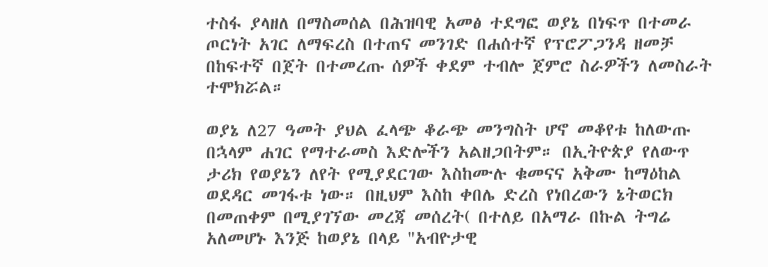ተስፋ ያላዘለ በማስመሰል በሕዝባዊ አመፅ ተደግፎ ወያኔ በነፍጥ በተመራ ጦርነት አገር ለማፍረስ በተጠና መንገድ በሐሰተኛ የፕሮፖጋንዳ ዘመቻ በከፍተኛ በጀት በተመረጡ ሰዎች ቀደም ተብሎ ጀምሮ ስራዎችን ለመስራት ተሞክሯል።

ወያኔ ለ27 ዓመት ያህል ፈላጭ ቆራጭ መንግስት ሆኖ መቆየቱ ከለውጡ በኋላም ሐገር የማተራመስ እድሎችን አልዘጋበትም። በኢትዮጵያ የለውጥ ታሪክ የወያኔን ለየት የሚያደርገው እስከሙሉ ቁመናና አቅሙ ከማዕከል ወደዳር መገፋቱ ነው። በዚህም እስከ ቀበሌ ድረስ የነበረውን ኔትወርክ በመጠቀም በሚያገኘው መረጃ መሰረት( በተለይ በአማራ በኩል ትግሬ አለመሆኑ እንጅ ከወያኔ በላይ "አብዮታዊ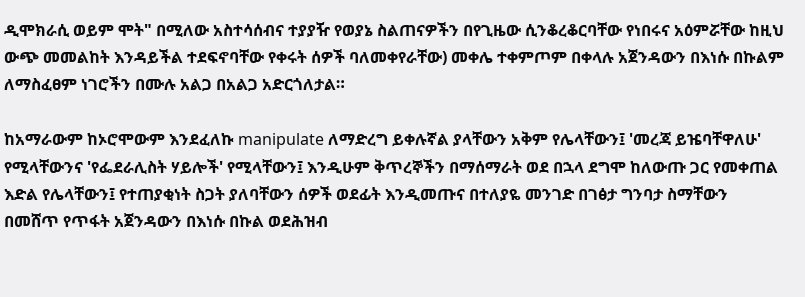ዲሞክራሲ ወይም ሞት" በሚለው አስተሳሰብና ተያያዥ የወያኔ ስልጠናዎችን በየጊዜው ሲንቆረቆርባቸው የነበሩና አዕምሯቸው ከዚህ ውጭ መመልከት እንዳይችል ተደፍኖባቸው የቀሩት ሰዎች ባለመቀየራቸው) መቀሌ ተቀምጦም በቀላሉ አጀንዳውን በእነሱ በኩልም ለማስፈፀም ነገሮችን በሙሉ አልጋ በአልጋ አድርጎለታል።

ከአማራውም ከኦሮሞውም እንደፈለኩ manipulate ለማድረግ ይቀሉኛል ያላቸውን አቅም የሌላቸውን፤ 'መረጃ ይዤባቸዋለሁ' የሚላቸውንና 'የፌደራሊስት ሃይሎች' የሚላቸውን፤ እንዲሁም ቅጥረኞችን በማሰማራት ወደ በኋላ ደግሞ ከለውጡ ጋር የመቀጠል እድል የሌላቸውን፤ የተጠያቂነት ስጋት ያለባቸውን ሰዎች ወደፊት እንዲመጡና በተለያዬ መንገድ በገፅታ ግንባታ ስማቸውን በመሸጥ የጥፋት አጀንዳውን በእነሱ በኩል ወደሕዝብ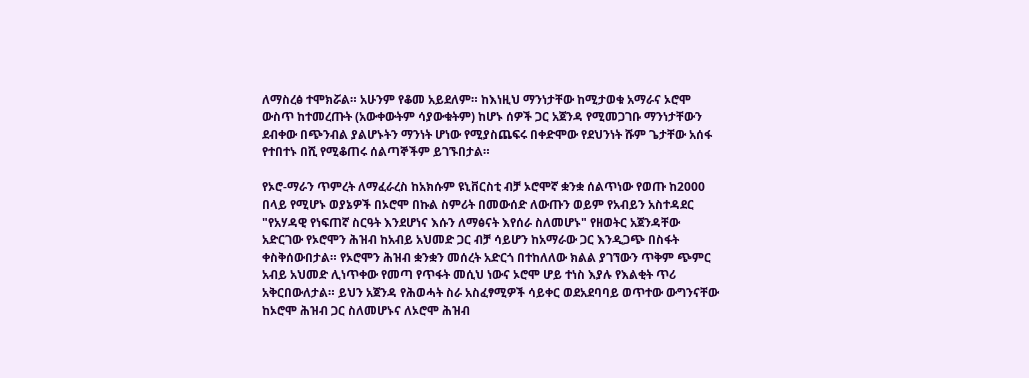ለማስረፅ ተሞክሯል። አሁንም የቆመ አይደለም። ከእነዚህ ማንነታቸው ከሚታወቁ አማራና ኦሮሞ ውስጥ ከተመረጡት (አውቀውትም ሳያውቁትም) ከሆኑ ሰዎች ጋር አጀንዳ የሚመጋገቡ ማንነታቸውን ደብቀው በጭንብል ያልሆኑትን ማንነት ሆነው የሚያስጨፍሩ በቀድሞው የደህንነት ሹም ጌታቸው አሰፋ የተበተኑ በሺ የሚቆጠሩ ሰልጣኞችም ይገኙበታል።

የኦሮ-ማራን ጥምረት ለማፈራረስ ከአክሱም ዩኒቨርስቲ ብቻ ኦሮሞኛ ቋንቋ ሰልጥነው የወጡ ከ2000 በላይ የሚሆኑ ወያኔዎች በኦሮሞ በኩል ስምሪት በመውሰድ ለውጡን ወይም የአብይን አስተዳደር "የአሃዳዊ የነፍጠኛ ስርዓት እንደሆነና እሱን ለማፅናት እየሰራ ስለመሆኑ" የዘወትር አጀንዳቸው አድርገው የኦሮሞን ሕዝብ ከአብይ አህመድ ጋር ብቻ ሳይሆን ከአማራው ጋር እንዲጋጭ በስፋት ቀስቅሰውበታል። የኦሮሞን ሕዝብ ቋንቋን መሰረት አድርጎ በተከለለው ክልል ያገኘውን ጥቅም ጭምር አብይ አህመድ ሊነጥቀው የመጣ የጥፋት መሲህ ነውና ኦሮሞ ሆይ ተነስ እያሉ የእልቂት ጥሪ አቅርበውለታል። ይህን አጀንዳ የሕወሓት ስራ አስፈፃሚዎች ሳይቀር ወደአደባባይ ወጥተው ውግንናቸው ከኦሮሞ ሕዝብ ጋር ስለመሆኑና ለኦሮሞ ሕዝብ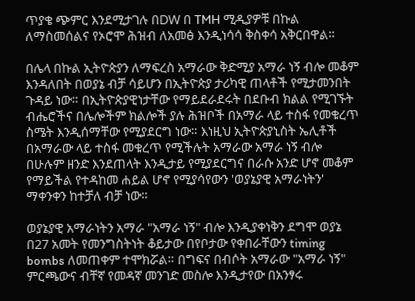ጥያቄ ጭምር እንደሚታገሉ በDW በ TMH ሚዲያዎቹ በኩል ለማስመሰልና የኦሮሞ ሕዝብ ለአመፅ እንዲነሳሳ ቅስቀሳ አቅርበዋል።

በሌላ በኩል ኢትዮጵያን ለማፍረስ አማራው ቅድሚያ አማራ ነኝ ብሎ መቆም እንዳለበት በወያኔ ብቻ ሳይሆን በኢትዮጵያ ታሪካዊ ጠላቶች የሚታመንበት ጉዳይ ነው። በኢትዮጵያዊነታቸው የማይደራደሩት በደቡብ ክልል የሚገኙት ብሔሮችና በሌሎችም ክልሎች ያሉ ሕዝቦች በአማራ ላይ ተስፋ የመቁረጥ ስሜት እንዲሰማቸው የሚያደርግ ነው። እነዚህ ኢትዮጵያኒስት ኤሊቶች በአማራው ላይ ተስፋ መቁረጥ የሚችሉት አማራው አማራ ነኝ ብሎ በሁሉም ዘንድ እንደጠላት እንዲታይ የሚያደርግና በራሱ አንድ ሆኖ መቆም የማይችል የተዳከመ ሐይል ሆኖ የሚያሳየውን 'ወያኔያዊ አማራነትን' ማቀንቀን ከተቻለ ብቻ ነው።

ወያኔያዊ አማራነትን አማራ "አማራ ነኝ" ብሎ እንዲያቀነቅን ደግሞ ወያኔ በ27 አመት የመንግስትነት ቆይታው በየቦታው የቀበራቸውን timing bombs ለመጠቀም ተሞክሯል። በግፍና በብሶት አማራው "አማራ ነኝ" ምርጫውና ብቸኛ የመዳኛ መንገድ መስሎ እንዲታየው በአንፃሩ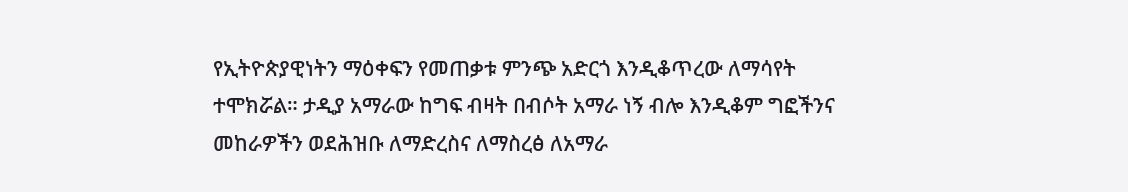የኢትዮጵያዊነትን ማዕቀፍን የመጠቃቱ ምንጭ አድርጎ እንዲቆጥረው ለማሳየት ተሞክሯል። ታዲያ አማራው ከግፍ ብዛት በብሶት አማራ ነኝ ብሎ እንዲቆም ግፎችንና መከራዎችን ወደሕዝቡ ለማድረስና ለማስረፅ ለአማራ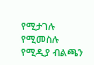የሚታገሉ የሚመስሉ የሚዲያ ብልጫን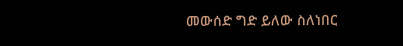መውሰድ ግድ ይለው ስለነበር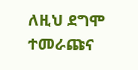ለዚህ ደግሞ ተመራጩና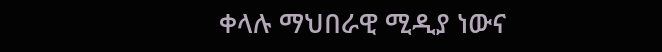ቀላሉ ማህበራዊ ሚዲያ ነውና